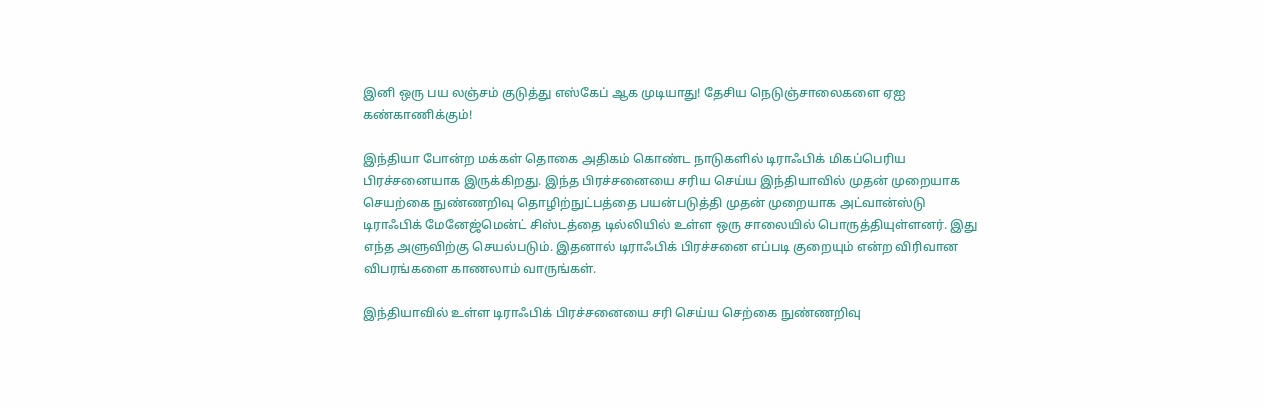இனி ஒரு பய லஞ்சம் குடுத்து எஸ்கேப் ஆக முடியாது! தேசிய நெடுஞ்சாலைகளை ஏஐ கண்காணிக்கும்!

இந்தியா போன்ற மக்கள் தொகை அதிகம் கொண்ட நாடுகளில் டிராஃபிக் மிகப்பெரிய பிரச்சனையாக இருக்கிறது. இந்த பிரச்சனையை சரிய செய்ய இந்தியாவில் முதன் முறையாக செயற்கை நுண்ணறிவு தொழிற்நுட்பத்தை பயன்படுத்தி முதன் முறையாக அட்வான்ஸ்டு டிராஃபிக் மேனேஜ்மென்ட் சிஸ்டத்தை டில்லியில் உள்ள ஒரு சாலையில் பொருத்தியுள்ளனர். இது எந்த அளுவிற்கு செயல்படும். இதனால் டிராஃபிக் பிரச்சனை எப்படி குறையும் என்ற விரிவான விபரங்களை காணலாம் வாருங்கள்.

இந்தியாவில் உள்ள டிராஃபிக் பிரச்சனையை சரி செய்ய செற்கை நுண்ணறிவு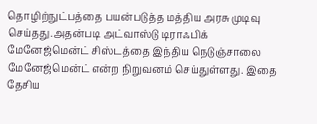தொழிற்நுட்பத்தை பயன்படுத்த மத்திய அரசு முடிவு செய்தது.அதன்படி அட்வாஸ்டு டிராஃபிக் மேனேஜ்மென்ட் சிஸ்டத்தை இந்திய நெடுஞ்சாலை மேனேஜ்மென்ட் என்ற நிறுவனம் செய்துள்ளது. இதை தேசிய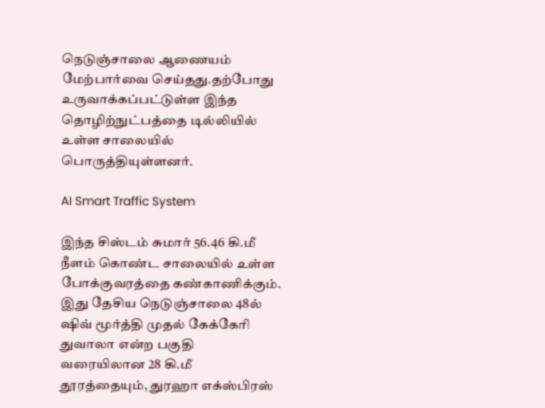நெடுஞ்சாலை ஆணையம் மேற்பார்வை செய்தது.தற்போது உருவாக்கப்பட்டுள்ள இந்த தொழிற்நுட்பத்தை டில்லியில் உள்ள சாலையில் பொருத்தியுள்ளனர்.

AI Smart Traffic System

இந்த சிஸ்டம் சுமார் 56.46 கி.மீ நீளம் கொண்ட சாலையில் உள்ள போக்குவரத்தை கண்காணிக்கும். இது தேசிய நெடுஞ்சாலை 48ல் ஷிவ் மூர்த்தி முதல் கேக்கேரி துவாலா என்ற பகுதி வரையிலான 28 கி.மீ தூரத்தையும், துரஹா எக்ஸ்பிரஸ்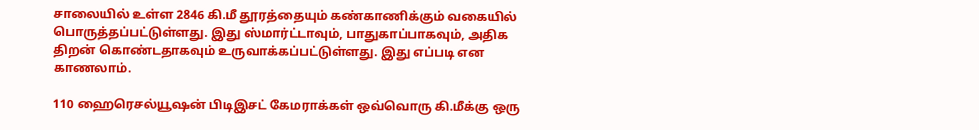சாலையில் உள்ள 2846 கி.மீ தூரத்தையும் கண்காணிக்கும் வகையில் பொருத்தப்பட்டுள்ளது. இது ஸ்மார்ட்டாவும், பாதுகாப்பாகவும், அதிக திறன் கொண்டதாகவும் உருவாக்கப்பட்டுள்ளது. இது எப்படி என காணலாம்.

110 ஹைரெசல்யூஷன் பிடிஇசட் கேமராக்கள் ஒவ்வொரு கி.மீக்கு ஒரு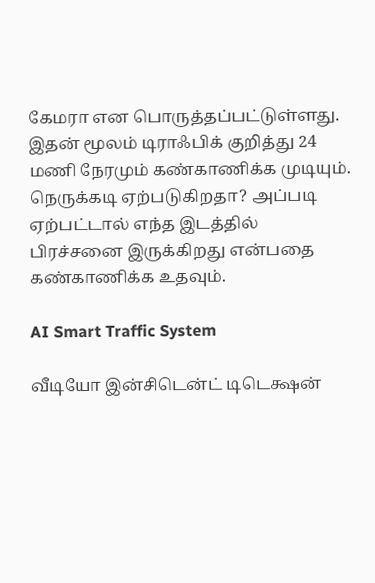கேமரா என பொருத்தப்பட்டுள்ளது. இதன் மூலம் டிராஃபிக் குறித்து 24 மணி நேரமும் கண்காணிக்க முடியும். நெருக்கடி ஏற்படுகிறதா? அப்படி ஏற்பட்டால் எந்த இடத்தில் பிரச்சனை இருக்கிறது என்பதை கண்காணிக்க உதவும்.

AI Smart Traffic System

வீடியோ இன்சிடென்ட் டிடெக்ஷன்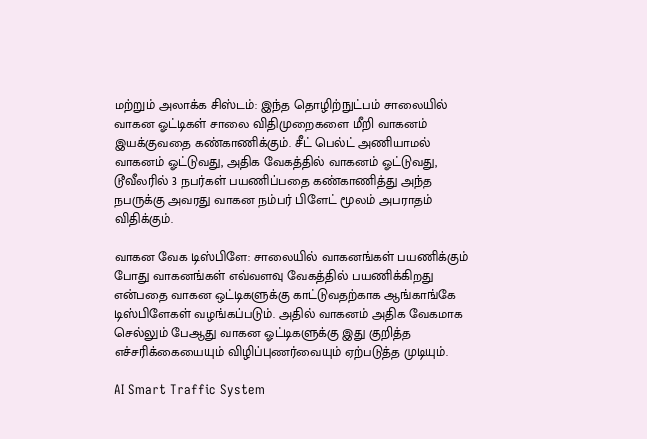மற்றும் அலாக்க சிஸ்டம்: இந்த தொழிற்நுட்பம் சாலையில் வாகன ஓட்டிகள் சாலை விதிமுறைகளை மீறி வாகனம் இயக்குவதை கண்காணிக்கும். சீட் பெல்ட் அணியாமல் வாகனம் ஓட்டுவது, அதிக வேகத்தில் வாகனம் ஓட்டுவது, டூவீலரில் 3 நபர்கள் பயணிப்பதை கண்காணித்து அந்த நபருக்கு அவரது வாகன நம்பர் பிளேட் மூலம் அபராதம் விதிக்கும்.

வாகன வேக டிஸ்பிளே: சாலையில் வாகனங்கள் பயணிக்கும் போது வாகனங்கள் எவ்வளவு வேகத்தில் பயணிக்கிறது என்பதை வாகன ஒட்டிகளுக்கு காட்டுவதற்காக ஆங்காங்கே டிஸ்பிளேகள் வழங்கப்படும். அதில் வாகனம் அதிக வேகமாக செல்லும் பேஆது வாகன ஓட்டிகளுக்கு இது குறித்த எச்சரிக்கையையும் விழிப்புணர்வையும் ஏற்படுத்த முடியும்.

AI Smart Traffic System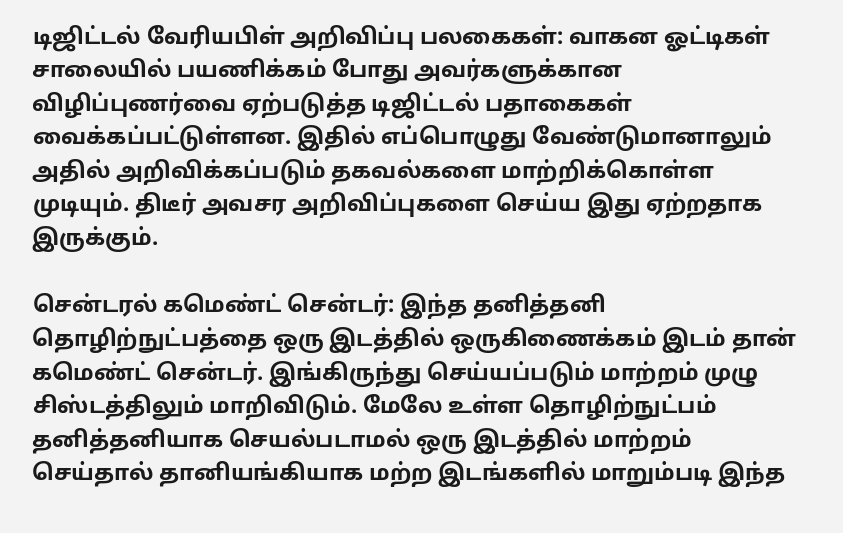டிஜிட்டல் வேரியபிள் அறிவிப்பு பலகைகள்: வாகன ஓட்டிகள் சாலையில் பயணிக்கம் போது அவர்களுக்கான விழிப்புணர்வை ஏற்படுத்த டிஜிட்டல் பதாகைகள் வைக்கப்பட்டுள்ளன. இதில் எப்பொழுது வேண்டுமானாலும் அதில் அறிவிக்கப்படும் தகவல்களை மாற்றிக்கொள்ள முடியும். திடீர் அவசர அறிவிப்புகளை செய்ய இது ஏற்றதாக இருக்கும்.

சென்டரல் கமெண்ட் சென்டர்: இந்த தனித்தனி தொழிற்நுட்பத்தை ஒரு இடத்தில் ஒருகிணைக்கம் இடம் தான் கமெண்ட் சென்டர். இங்கிருந்து செய்யப்படும் மாற்றம் முழு சிஸ்டத்திலும் மாறிவிடும். மேலே உள்ள தொழிற்நுட்பம் தனித்தனியாக செயல்படாமல் ஒரு இடத்தில் மாற்றம் செய்தால் தானியங்கியாக மற்ற இடங்களில் மாறும்படி இந்த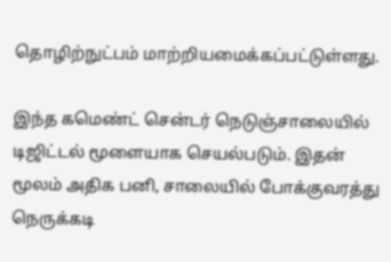தொழிற்நுட்பம் மாற்றியமைக்கப்பட்டுள்ளது.

இந்த கமெண்ட் சென்டர் நெடுஞ்சாலையில் டிஜிட்டல் மூளையாக செயல்படும். இதன் மூலம் அதிக பனி, சாலையில் போக்குவரத்து நெருக்கடி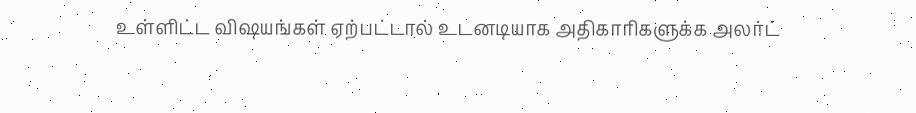உள்ளிட்ட விஷயங்கள் ஏற்பட்டால் உடனடியாக அதிகாரிகளுக்க அலர்ட்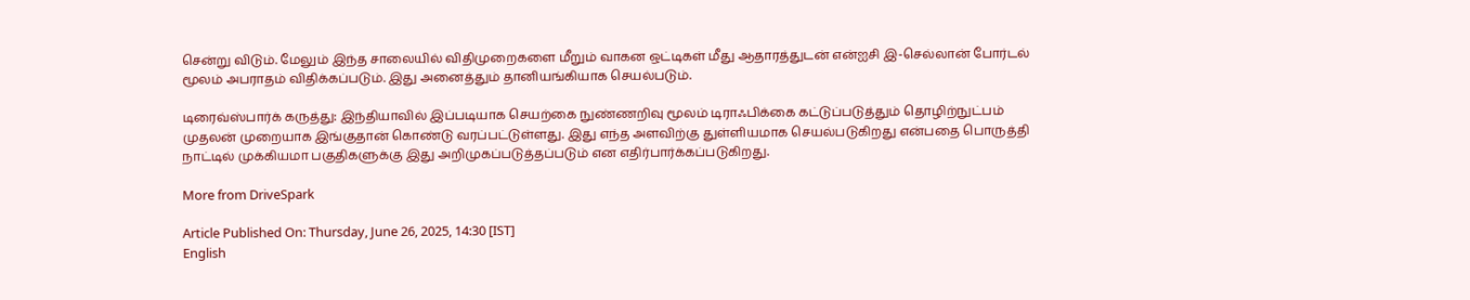சென்று விடும். மேலும் இந்த சாலையில் விதிமுறைகளை மீறும் வாகன ஒட்டிகள் மீது ஆதாரத்துடன் என்ஐசி இ-செல்லான் போர்டல் மூலம் அபராதம் விதிக்கப்படும். இது அனைத்தும் தானியங்கியாக செயல்படும்.

டிரைவ்ஸ்பார்க் கருத்து: இந்தியாவில் இப்படியாக செயற்கை நுண்ணறிவு மூலம் டிராஃபிக்கை கட்டுப்படுத்தும் தொழிற்நுட்பம் முதலன் முறையாக இங்குதான் கொண்டு வரப்பட்டுள்ளது. இது எந்த அளவிற்கு துள்ளியமாக செயல்படுகிறது என்பதை பொருத்தி நாட்டில் முக்கியமா பகுதிகளுக்கு இது அறிமுகப்படுத்தப்படும் என எதிர்பார்க்கப்படுகிறது.

More from DriveSpark

Article Published On: Thursday, June 26, 2025, 14:30 [IST]
English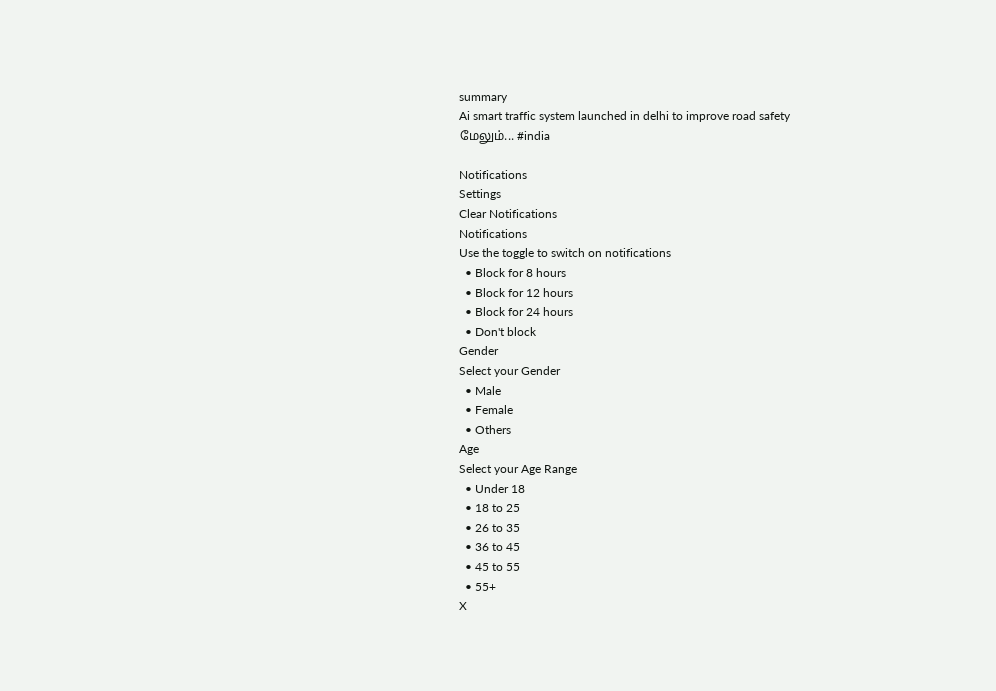summary
Ai smart traffic system launched in delhi to improve road safety
மேலும்... #india

Notifications
Settings
Clear Notifications
Notifications
Use the toggle to switch on notifications
  • Block for 8 hours
  • Block for 12 hours
  • Block for 24 hours
  • Don't block
Gender
Select your Gender
  • Male
  • Female
  • Others
Age
Select your Age Range
  • Under 18
  • 18 to 25
  • 26 to 35
  • 36 to 45
  • 45 to 55
  • 55+
X